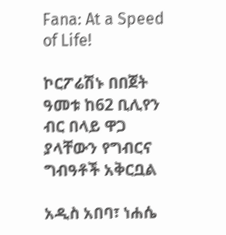Fana: At a Speed of Life!

ኮርፖሬሽኑ በበጀት ዓመቱ ከ62 ቢሊየን ብር በላይ ዋጋ ያላቸውን የግብርና ግብዓቶች አቅርቧል

አዲስ አበባ፣ ነሐሴ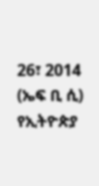26፣ 2014 (ኤፍ ቢ ሲ) የኢትዮጵያ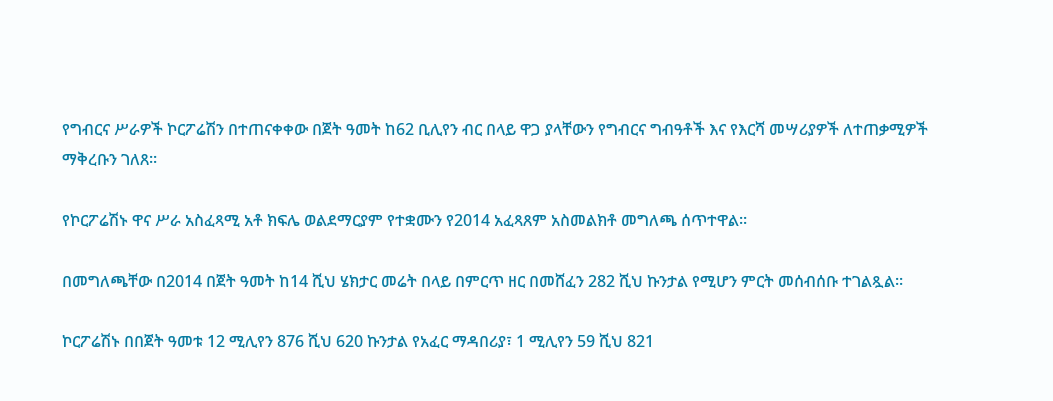የግብርና ሥራዎች ኮርፖሬሽን በተጠናቀቀው በጀት ዓመት ከ62 ቢሊየን ብር በላይ ዋጋ ያላቸውን የግብርና ግብዓቶች እና የእርሻ መሣሪያዎች ለተጠቃሚዎች ማቅረቡን ገለጸ፡፡

የኮርፖሬሽኑ ዋና ሥራ አስፈጻሚ አቶ ክፍሌ ወልደማርያም የተቋሙን የ2014 አፈጻጸም አስመልክቶ መግለጫ ሰጥተዋል፡፡

በመግለጫቸው በ2014 በጀት ዓመት ከ14 ሺህ ሄክታር መሬት በላይ በምርጥ ዘር በመሸፈን 282 ሺህ ኩንታል የሚሆን ምርት መሰብሰቡ ተገልጿል፡፡

ኮርፖሬሽኑ በበጀት ዓመቱ 12 ሚሊየን 876 ሺህ 620 ኩንታል የአፈር ማዳበሪያ፣ 1 ሚሊየን 59 ሺህ 821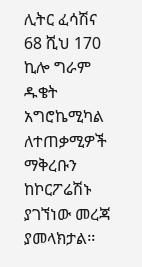ሊትር ፈሳሽና 68 ሺህ 170 ኪሎ ግራም ዱቄት አግሮኬሚካል ለተጠቃሚዎች ማቅረቡን ከኮርፖሬሽኑ ያገኘነው መረጃ ያመላክታል፡፡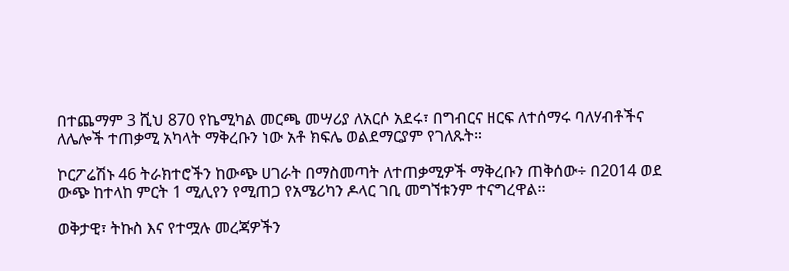በተጨማም 3 ሺህ 870 የኬሚካል መርጫ መሣሪያ ለአርሶ አደሩ፣ በግብርና ዘርፍ ለተሰማሩ ባለሃብቶችና ለሌሎች ተጠቃሚ አካላት ማቅረቡን ነው አቶ ክፍሌ ወልደማርያም የገለጹት።

ኮርፖሬሽኑ 46 ትራክተሮችን ከውጭ ሀገራት በማስመጣት ለተጠቃሚዎች ማቅረቡን ጠቅሰው÷ በ2014 ወደ ውጭ ከተላከ ምርት 1 ሚሊየን የሚጠጋ የአሜሪካን ዶላር ገቢ መግኘቱንም ተናግረዋል፡፡

ወቅታዊ፣ ትኩስ እና የተሟሉ መረጃዎችን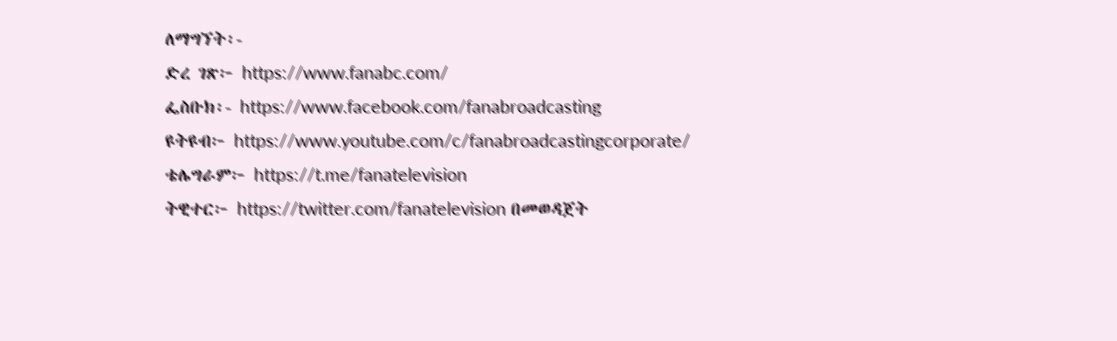ለማግኘት፡-
ድረ ገጽ፦ https://www.fanabc.com/
ፌስቡክ፡- https://www.facebook.com/fanabroadcasting
ዩትዩብ፦ https://www.youtube.com/c/fanabroadcastingcorporate/
ቴሌግራም፦ https://t.me/fanatelevision
ትዊተር፦ https://twitter.com/fanatelevision በመወዳጀት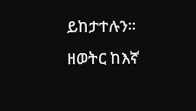ይከታተሉን፡፡
ዘወትር ከእኛ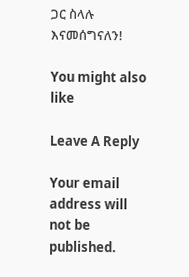ጋር ስላሉ እናመሰግናለን!

You might also like

Leave A Reply

Your email address will not be published.